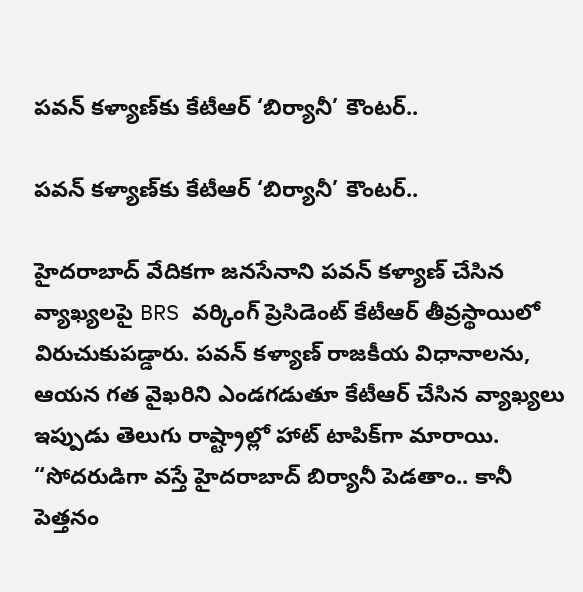పవన్ కళ్యాణ్‌కు కేటీఆర్ ‘బిర్యానీ’ కౌంటర్..

పవన్ కళ్యాణ్‌కు కేటీఆర్ ‘బిర్యానీ’ కౌంటర్..

హైదరాబాద్ వేదికగా జనసేనాని పవన్ కళ్యాణ్ చేసిన వ్యాఖ్యలపై BRS వర్కింగ్ ప్రెసిడెంట్ కేటీఆర్ తీవ్రస్థాయిలో విరుచుకుపడ్డారు. పవన్ కళ్యాణ్ రాజకీయ విధానాలను, ఆయన గత వైఖరిని ఎండగడుతూ కేటీఆర్ చేసిన వ్యాఖ్యలు ఇప్పుడు తెలుగు రాష్ట్రాల్లో హాట్ టాపిక్‌గా మారాయి. “సోదరుడిగా వస్తే హైదరాబాద్ బిర్యానీ పెడతాం.. కానీ పెత్తనం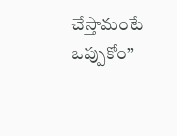చేస్తామంటే ఒప్పుకోం”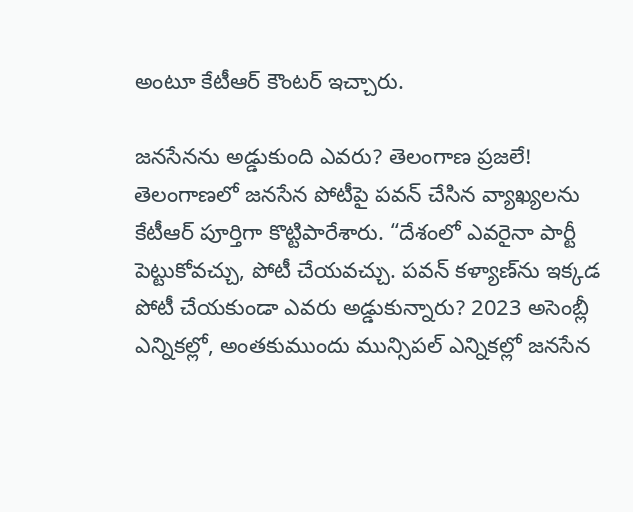అంటూ కేటీఆర్ కౌంటర్ ఇచ్చారు.

జనసేనను అడ్డుకుంది ఎవరు? తెలంగాణ ప్రజలే!
తెలంగాణలో జనసేన పోటీపై పవన్ చేసిన వ్యాఖ్యలను కేటీఆర్ పూర్తిగా కొట్టిపారేశారు. “దేశంలో ఎవరైనా పార్టీ పెట్టుకోవచ్చు, పోటీ చేయవచ్చు. పవన్ కళ్యాణ్‌ను ఇక్కడ పోటీ చేయకుండా ఎవరు అడ్డుకున్నారు? 2023 అసెంబ్లీ ఎన్నికల్లో, అంతకుముందు మున్సిపల్ ఎన్నికల్లో జనసేన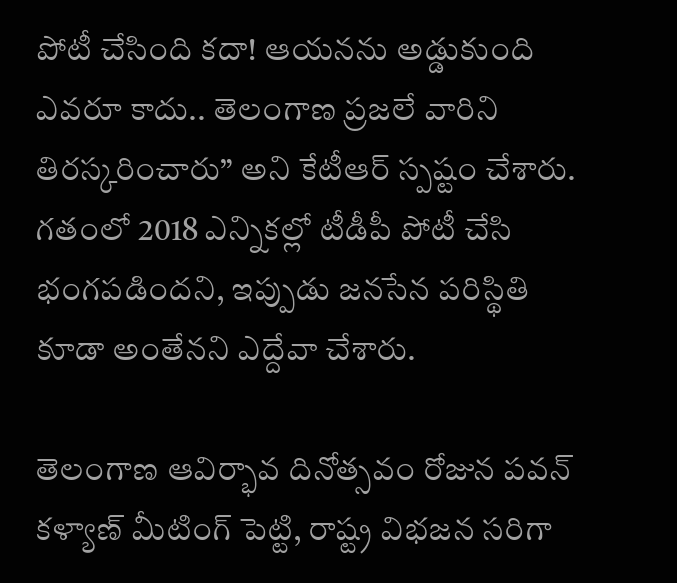పోటీ చేసింది కదా! ఆయనను అడ్డుకుంది ఎవరూ కాదు.. తెలంగాణ ప్రజలే వారిని తిరస్కరించారు” అని కేటీఆర్ స్పష్టం చేశారు. గతంలో 2018 ఎన్నికల్లో టీడీపీ పోటీ చేసి భంగపడిందని, ఇప్పుడు జనసేన పరిస్థితి కూడా అంతేనని ఎద్దేవా చేశారు.

తెలంగాణ ఆవిర్భావ దినోత్సవం రోజున పవన్ కళ్యాణ్ మీటింగ్ పెట్టి, రాష్ట్ర విభజన సరిగా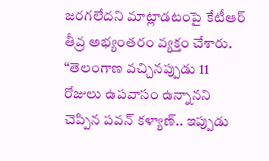జరగలేదని మాట్లాడటంపై కేటీఆర్ తీవ్ర అభ్యంతరం వ్యక్తం చేశారు. “తెలంగాణ వచ్చినప్పుడు 11 రోజులు ఉపవాసం ఉన్నానని చెప్పిన పవన్ కళ్యాణ్.. ఇప్పుడు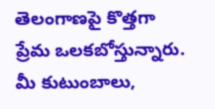తెలంగాణపై కొత్తగా ప్రేమ ఒలకబోస్తున్నారు. మీ కుటుంబాలు,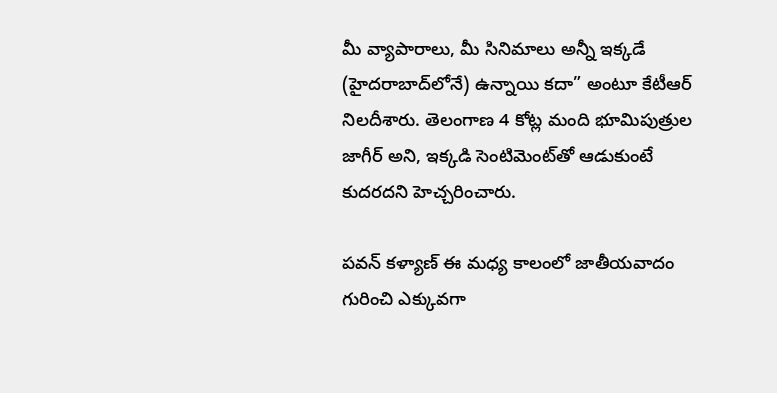మీ వ్యాపారాలు, మీ సినిమాలు అన్నీ ఇక్కడే (హైదరాబాద్‌లోనే) ఉన్నాయి కదా” అంటూ కేటీఆర్ నిలదీశారు. తెలంగాణ 4 కోట్ల మంది భూమిపుత్రుల జాగీర్ అని, ఇక్కడి సెంటిమెంట్‌తో ఆడుకుంటే కుదరదని హెచ్చరించారు.

పవన్ కళ్యాణ్ ఈ మధ్య కాలంలో జాతీయవాదం గురించి ఎక్కువగా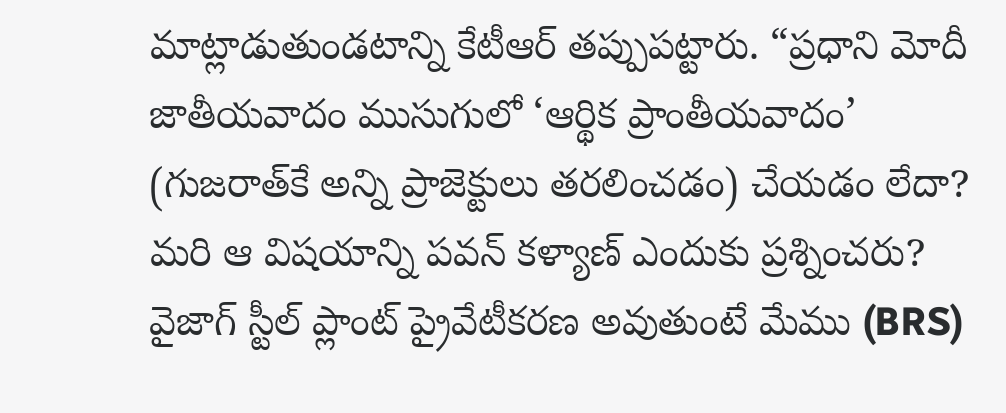మాట్లాడుతుండటాన్ని కేటీఆర్ తప్పుపట్టారు. “ప్రధాని మోదీ జాతీయవాదం ముసుగులో ‘ఆర్థిక ప్రాంతీయవాదం’ (గుజరాత్‌కే అన్ని ప్రాజెక్టులు తరలించడం) చేయడం లేదా? మరి ఆ విషయాన్ని పవన్ కళ్యాణ్ ఎందుకు ప్రశ్నించరు? వైజాగ్ స్టీల్ ప్లాంట్ ప్రైవేటీకరణ అవుతుంటే మేము (BRS)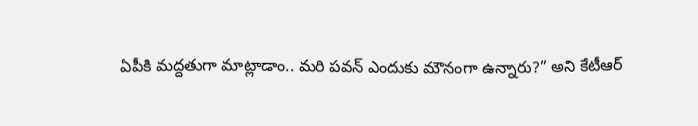ఏపీకి మద్దతుగా మాట్లాడాం.. మరి పవన్ ఎందుకు మౌనంగా ఉన్నారు?” అని కేటీఆర్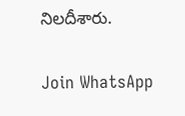నిలదీశారు.

Join WhatsApp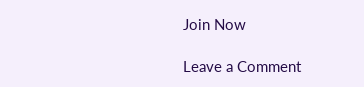Join Now

Leave a Comment